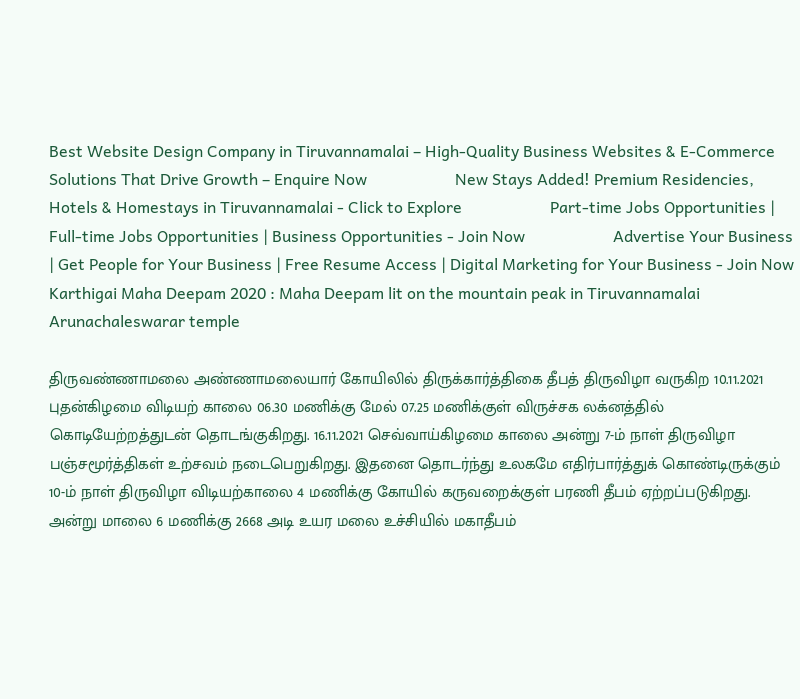Best Website Design Company in Tiruvannamalai – High-Quality Business Websites & E-Commerce Solutions That Drive Growth – Enquire Now                      New Stays Added! Premium Residencies, Hotels & Homestays in Tiruvannamalai - Click to Explore                      Part-time Jobs Opportunities | Full-time Jobs Opportunities | Business Opportunities - Join Now                      Advertise Your Business | Get People for Your Business | Free Resume Access | Digital Marketing for Your Business - Join Now
Karthigai Maha Deepam 2020 : Maha Deepam lit on the mountain peak in Tiruvannamalai Arunachaleswarar temple

திருவண்ணாமலை அண்ணாமலையார் கோயிலில் திருக்கார்த்திகை தீபத் திருவிழா வருகிற 10.11.2021 புதன்கிழமை விடியற் காலை 06.30 மணிக்கு மேல் 07.25 மணிக்குள் விருச்சக லக்னத்தில் கொடியேற்றத்துடன் தொடங்குகிறது. 16.11.2021 செவ்வாய்கிழமை காலை அன்று 7-ம் நாள் திருவிழா பஞ்சமூர்த்திகள் உற்சவம் நடைபெறுகிறது. இதனை தொடர்ந்து உலகமே எதிர்பார்த்துக் கொண்டிருக்கும் 10-ம் நாள் திருவிழா விடியற்காலை 4 மணிக்கு கோயில் கருவறைக்குள் பரணி தீபம் ஏற்றப்படுகிறது. அன்று மாலை 6 மணிக்கு 2668 அடி உயர மலை உச்சியில் மகாதீபம்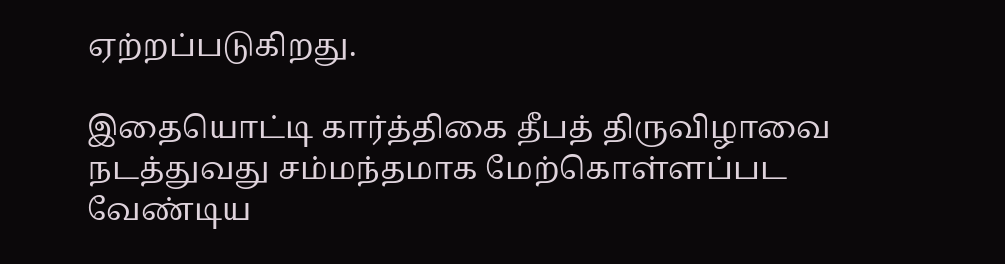ஏற்றப்படுகிறது.

இதையொட்டி கார்த்திகை தீபத் திருவிழாவை நடத்துவது சம்மந்தமாக மேற்கொள்ளப்பட வேண்டிய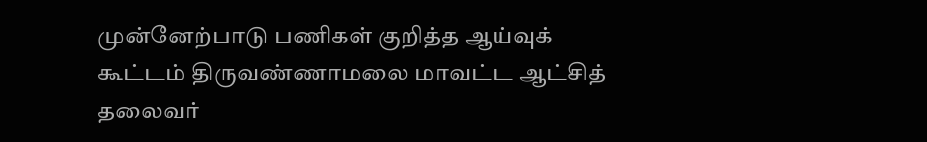முன்னேற்பாடு பணிகள் குறித்த ஆய்வுக் கூட்டம் திருவண்ணாமலை மாவட்ட ஆட்சித் தலைவர்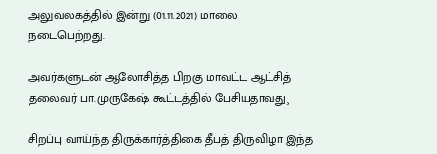அலுவலகத்தில் இன்று (01.11.2021) மாலை நடைபெற்றது.

அவர்களுடன் ஆலோசித்த பிறகு மாவட்ட ஆட்சித் தலைவர் பா.முருகேஷ் கூட்டத்தில் பேசியதாவது¸

சிறப்பு வாய்ந்த திருக்கார்த்திகை தீபத் திருவிழா இந்த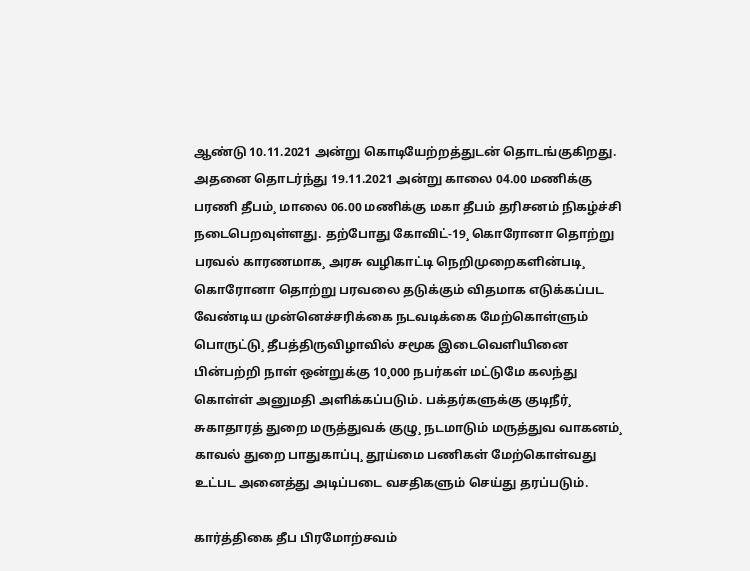ஆண்டு 10.11.2021 அன்று கொடியேற்றத்துடன் தொடங்குகிறது. அதனை தொடர்ந்து 19.11.2021 அன்று காலை 04.00 மணிக்கு பரணி தீபம்¸ மாலை 06.00 மணிக்கு மகா தீபம் தரிசனம் நிகழ்ச்சி நடைபெறவுள்ளது. தற்போது கோவிட்-19¸ கொரோனா தொற்று பரவல் காரணமாக¸ அரசு வழிகாட்டி நெறிமுறைகளின்படி¸ கொரோனா தொற்று பரவலை தடுக்கும் விதமாக எடுக்கப்பட வேண்டிய முன்னெச்சரிக்கை நடவடிக்கை மேற்கொள்ளும் பொருட்டு¸ தீபத்திருவிழாவில் சமூக இடைவெளியினை பின்பற்றி நாள் ஒன்றுக்கு 10¸000 நபர்கள் மட்டுமே கலந்து கொள்ள் அனுமதி அளிக்கப்படும். பக்தர்களுக்கு குடிநீர்¸ சுகாதாரத் துறை மருத்துவக் குழு¸ நடமாடும் மருத்துவ வாகனம்¸ காவல் துறை பாதுகாப்பு¸ தூய்மை பணிகள் மேற்கொள்வது உட்பட அனைத்து அடிப்படை வசதிகளும் செய்து தரப்படும்.

கார்த்திகை தீப பிரமோற்சவம்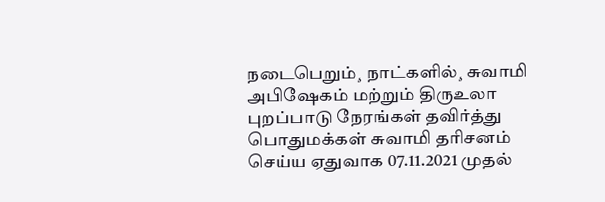நடைபெறும்¸ நாட்களில்¸ சுவாமி அபிஷேகம் மற்றும் திருஉலா புறப்பாடு நேரங்கள் தவிர்த்து பொதுமக்கள் சுவாமி தரிசனம் செய்ய ஏதுவாக 07.11.2021 முதல்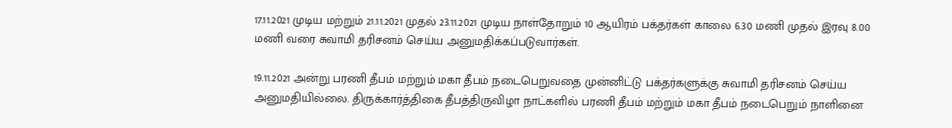17.11.2021 முடிய மற்றும் 21.11.2021 முதல் 23.11.2021 முடிய நாள்தோறும் 10 ஆயிரம் பக்தர்கள் காலை 6.30 மணி முதல் இரவு 8.00 மணி வரை சுவாமி தரிசனம் செய்ய அனுமதிக்கப்படுவார்கள்.

19.11.2021 அன்று பரணி தீபம் மற்றும் மகா தீபம் நடைபெறுவதை முன்னிட்டு பக்தர்களுக்கு சுவாமி தரிசனம் செய்ய அனுமதியில்லை. திருக்கார்த்திகை தீபத்திருவிழா நாட்களில் பரணி தீபம் மற்றும் மகா தீபம் நடைபெறும் நாளினை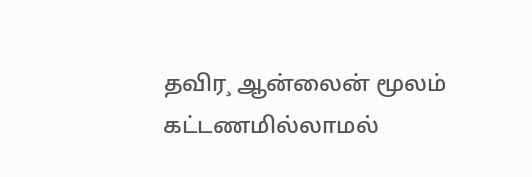தவிர¸ ஆன்லைன் மூலம் கட்டணமில்லாமல்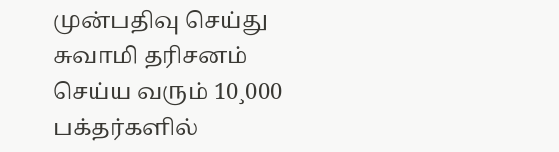முன்பதிவு செய்து சுவாமி தரிசனம் செய்ய வரும் 10¸000 பக்தர்களில்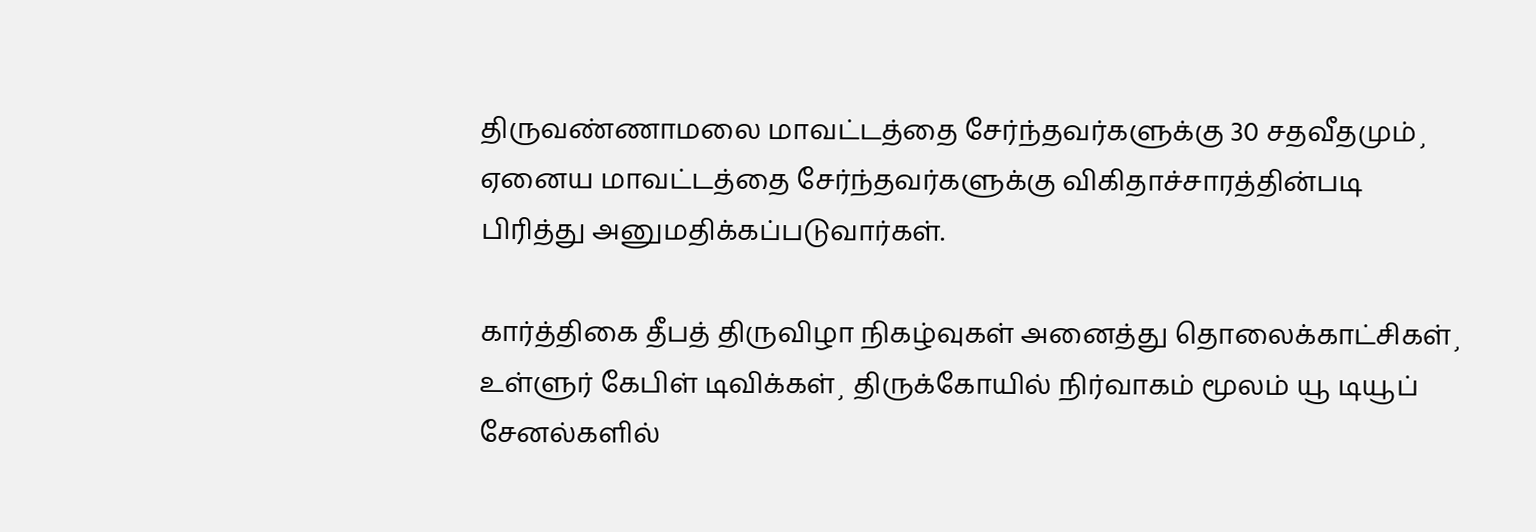திருவண்ணாமலை மாவட்டத்தை சேர்ந்தவர்களுக்கு 30 சதவீதமும்¸ ஏனைய மாவட்டத்தை சேர்ந்தவர்களுக்கு விகிதாச்சாரத்தின்படி பிரித்து அனுமதிக்கப்படுவார்கள்.

கார்த்திகை தீபத் திருவிழா நிகழ்வுகள் அனைத்து தொலைக்காட்சிகள்¸ உள்ளுர் கேபிள் டிவிக்கள்¸ திருக்கோயில் நிர்வாகம் மூலம் யூ டியூப் சேனல்களில்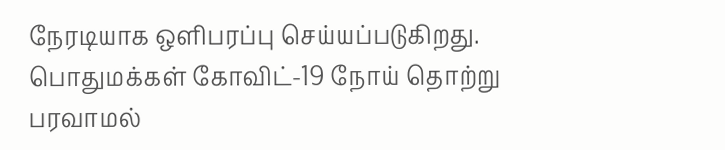நேரடியாக ஒளிபரப்பு செய்யப்படுகிறது. பொதுமக்கள் கோவிட்-19 நோய் தொற்று பரவாமல்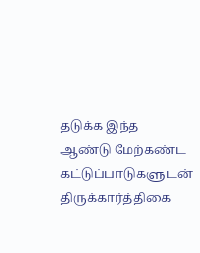தடுக்க இந்த ஆண்டு மேற்கண்ட கட்டுப்பாடுகளுடன் திருக்கார்த்திகை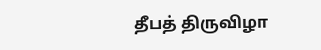தீபத் திருவிழா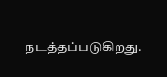நடத்தப்படுகிறது.